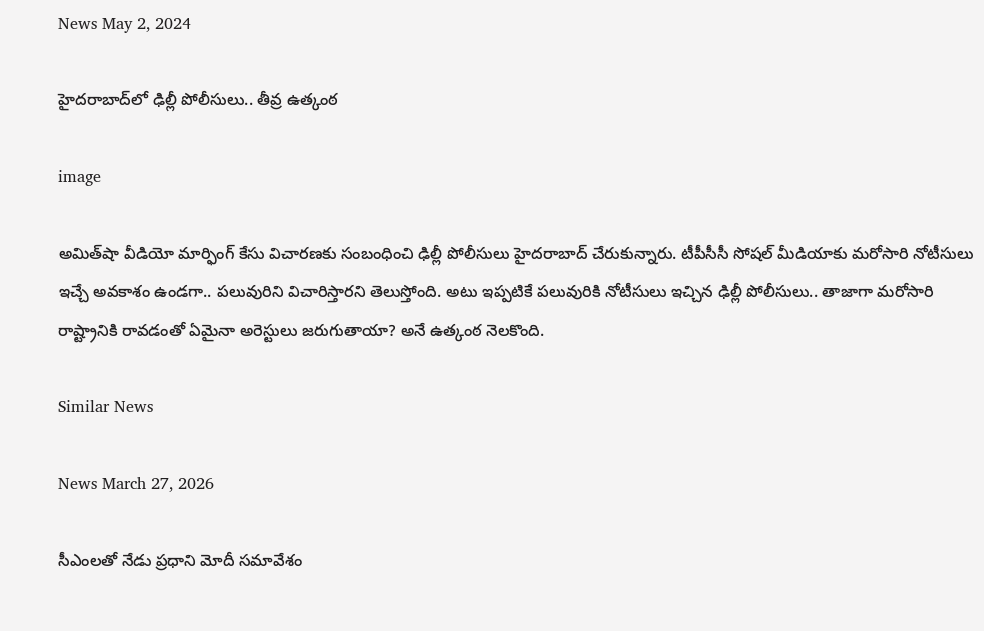News May 2, 2024

హైదరాబాద్‌లో ఢిల్లీ పోలీసులు.. తీవ్ర ఉత్కంఠ

image

అమిత్‌షా వీడియో మార్ఫింగ్ కేసు విచారణకు సంబంధించి ఢిల్లీ పోలీసులు హైదరాబాద్ చేరుకున్నారు. టీపీసీసీ సోషల్ మీడియాకు మరోసారి నోటీసులు ఇచ్చే అవకాశం ఉండగా.. పలువురిని విచారిస్తారని తెలుస్తోంది. అటు ఇప్పటికే పలువురికి నోటీసులు ఇచ్చిన ఢిల్లీ పోలీసులు.. తాజాగా మరోసారి రాష్ట్రానికి రావడంతో ఏమైనా అరెస్టులు జరుగుతాయా? అనే ఉత్కంఠ నెలకొంది.

Similar News

News March 27, 2026

సీఎంలతో నేడు ప్రధాని మోదీ సమావేశం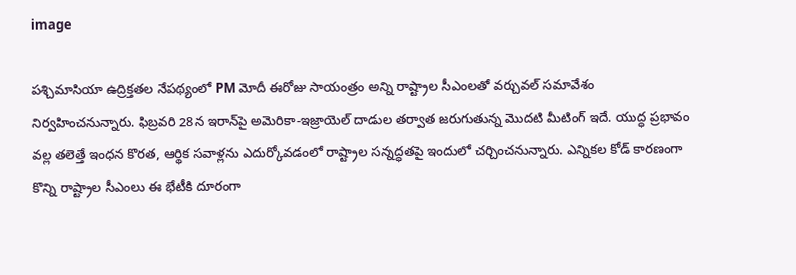image

పశ్చిమాసియా ఉద్రిక్తతల నేపథ్యంలో PM మోదీ ఈరోజు సాయంత్రం అన్ని రాష్ట్రాల సీఎంలతో వర్చువల్ సమావేశం నిర్వహించనున్నారు. ఫిబ్రవరి 28న ఇరాన్‌పై అమెరికా-ఇజ్రాయెల్ దాడుల తర్వాత జరుగుతున్న మొదటి మీటింగ్ ఇదే. యుద్ధ ప్రభావం వల్ల తలెత్తే ఇంధన కొరత, ఆర్థిక సవాళ్లను ఎదుర్కోవడంలో రాష్ట్రాల సన్నద్ధతపై ఇందులో చర్చించనున్నారు. ఎన్నికల కోడ్ కారణంగా కొన్ని రాష్ట్రాల సీఎంలు ఈ భేటీకి దూరంగా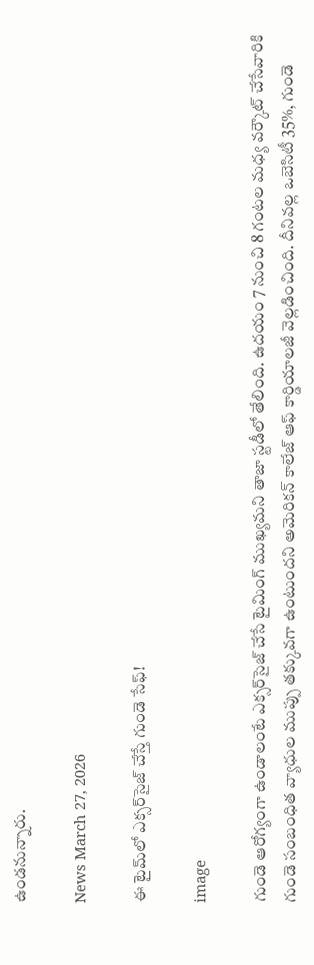ఉండనున్నారు.

News March 27, 2026

ఈ టైమ్‌లో ఎక్సర్‌సైజ్ చేస్తే గుండె సేఫ్!

image

గుండె ఆరోగ్యంగా ఉండాలంటే ఎక్సర్‌సైజ్ చేసే టైమింగ్ ముఖ్యమని తాజా స్టడీలో తేలింది. ఉదయం 7 నుంచి 8 గంటల మధ్య వర్కౌట్ చేసేవారికి గుండె సంబంధిత వ్యాధుల ముప్పు తక్కువగా ఉంటుందని అమెరికన్ కాలేజ్ ఆఫ్ కార్డియాలజీ వెల్లడించింది. దీనివల్ల ఒబెసిటీ 35%, గుండె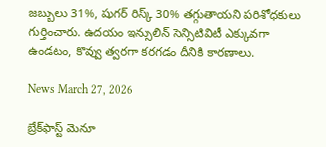జబ్బులు 31%, షుగర్ రిస్క్ 30% తగ్గుతాయని పరిశోధకులు గుర్తించారు. ఉదయం ఇన్సులిన్ సెన్సిటివిటీ ఎక్కువగా ఉండటం, కొవ్వు త్వరగా కరగడం దీనికి కారణాలు.

News March 27, 2026

బ్రేక్‌ఫాస్ట్ మెనూ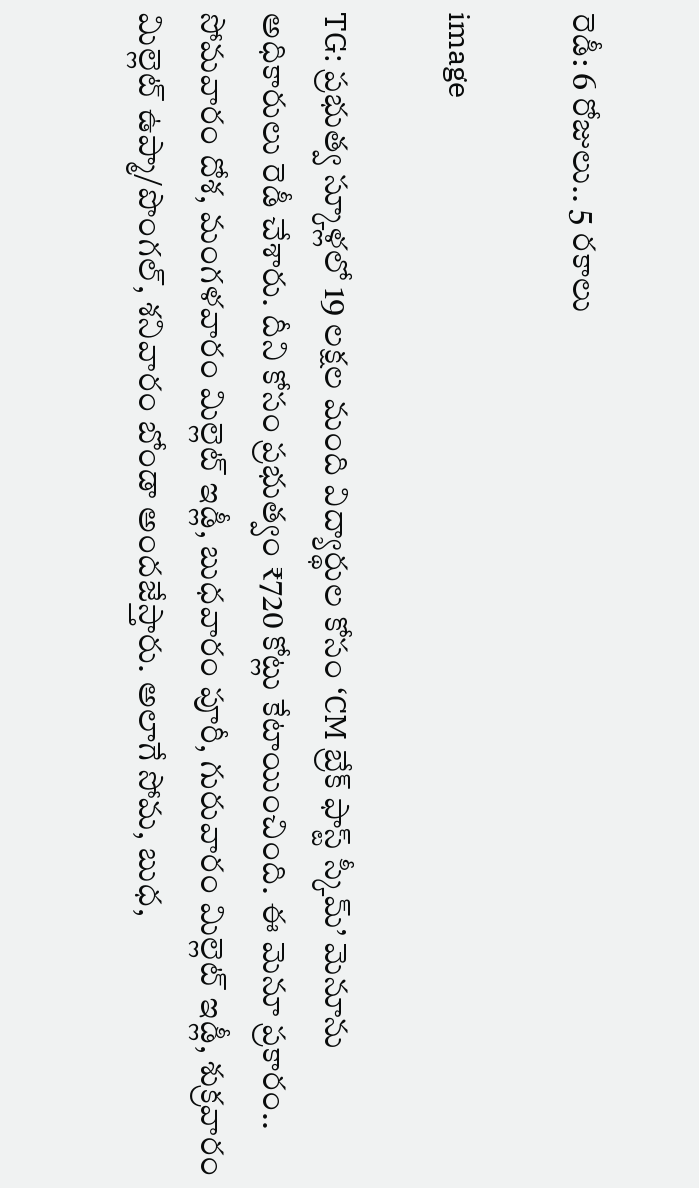రెడీ: 6 రోజులు.. 5 రకాలు

image

TG: ప్రభుత్వ స్కూళ్లలో 19 లక్షల మంది విద్యార్థుల కోసం ‘CM బ్రేక్ ఫాస్ట్ స్కీమ్’ మెనూను అధికారులు రెడీ చేశారు. దీని కోసం ప్రభుత్వం ₹720 కోట్లు కేటాయించింది. ఈ మెనూ ప్రకారం.. సోమవారం దోశ, మంగళవారం మిల్లెట్ ఇడ్లీ, బుధవారం పూరీ, గురువారం మిల్లెట్ ఇడ్లీ, శుక్రవారం మిల్లెట్ ఉప్మా/పొంగల్, శనివారం బోండా అందజేస్తారు. అలాగే సోమ, బుధ,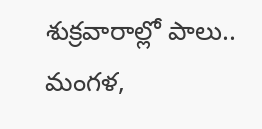శుక్రవారాల్లో పాలు.. మంగళ,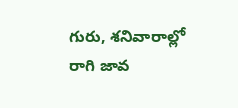గురు, శనివారాల్లో రాగి జావ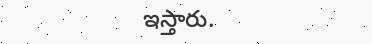ఇస్తారు.